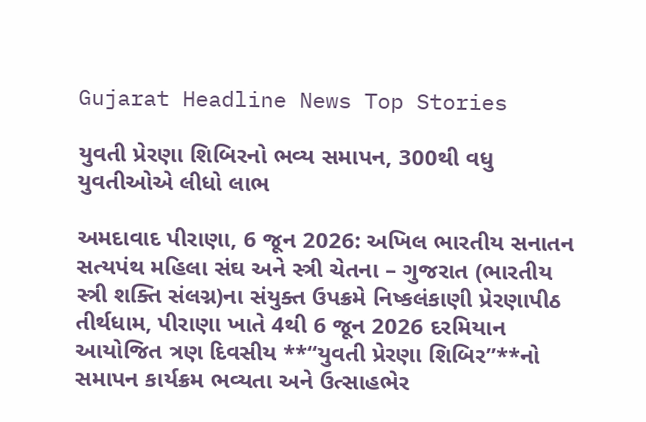Gujarat Headline News Top Stories

યુવતી પ્રેરણા શિબિરનો ભવ્ય સમાપન, 300થી વધુ યુવતીઓએ લીધો લાભ

અમદાવાદ પીરાણા, 6 જૂન 2026: અખિલ ભારતીય સનાતન સત્યપંથ મહિલા સંઘ અને સ્ત્રી ચેતના – ગુજરાત (ભારતીય સ્ત્રી શક્તિ સંલગ્ન)ના સંયુક્ત ઉપક્રમે નિષ્કલંકાણી પ્રેરણાપીઠ તીર્થધામ, પીરાણા ખાતે 4થી 6 જૂન 2026 દરમિયાન આયોજિત ત્રણ દિવસીય **“યુવતી પ્રેરણા શિબિર”**નો સમાપન કાર્યક્રમ ભવ્યતા અને ઉત્સાહભેર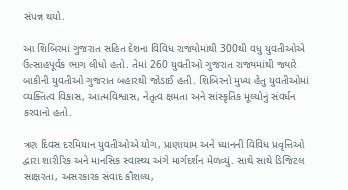સંપન્ન થયો.

આ શિબિરમાં ગુજરાત સહિત દેશના વિવિધ રાજ્યોમાંથી 300થી વધુ યુવતીઓએ ઉત્સાહપૂર્વક ભાગ લીધો હતો. તેમાં 260 યુવતીઓ ગુજરાત રાજ્યમાંથી જ્યારે બાકીની યુવતીઓ ગુજરાત બહારથી જોડાઈ હતી. શિબિરનો મુખ્ય હેતુ યુવતીઓમાં વ્યક્તિત્વ વિકાસ, આત્મવિશ્વાસ, નેતૃત્વ ક્ષમતા અને સાંસ્કૃતિક મૂલ્યોનું સંવર્ધન કરવાનો હતો.

ત્રણ દિવસ દરમિયાન યુવતીઓએ યોગ, પ્રાણાયામ અને ધ્યાનની વિવિધ પ્રવૃત્તિઓ દ્વારા શારીરિક અને માનસિક સ્વાસ્થ્ય અંગે માર્ગદર્શન મેળવ્યું. સાથે સાથે ડિજિટલ સાક્ષરતા, અસરકારક સંવાદ કૌશલ્ય,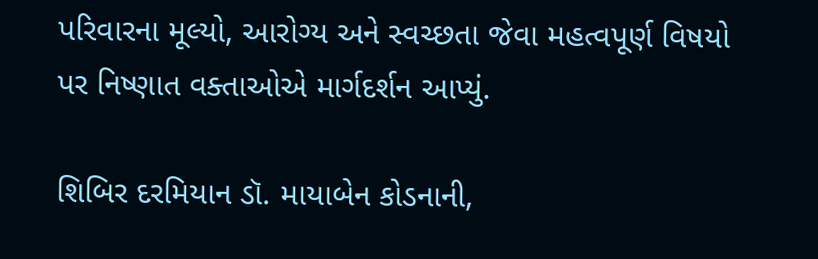પરિવારના મૂલ્યો, આરોગ્ય અને સ્વચ્છતા જેવા મહત્વપૂર્ણ વિષયો પર નિષ્ણાત વક્તાઓએ માર્ગદર્શન આપ્યું.

શિબિર દરમિયાન ડૉ. માયાબેન કોડનાની,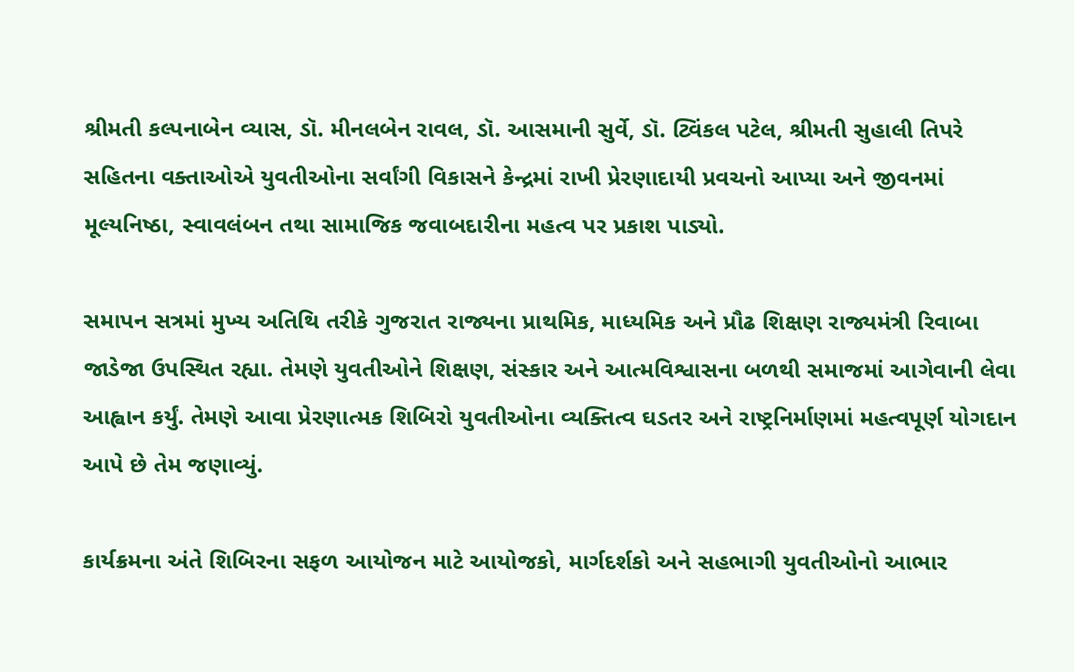શ્રીમતી કલ્પનાબેન વ્યાસ, ડૉ. મીનલબેન રાવલ, ડૉ. આસમાની સુર્વે, ડૉ. ટ્વિંકલ પટેલ, શ્રીમતી સુહાલી તિપરે સહિતના વક્તાઓએ યુવતીઓના સર્વાંગી વિકાસને કેન્દ્રમાં રાખી પ્રેરણાદાયી પ્રવચનો આપ્યા અને જીવનમાં મૂલ્યનિષ્ઠા, સ્વાવલંબન તથા સામાજિક જવાબદારીના મહત્વ પર પ્રકાશ પાડ્યો.

સમાપન સત્રમાં મુખ્ય અતિથિ તરીકે ગુજરાત રાજ્યના પ્રાથમિક, માધ્યમિક અને પ્રૌઢ શિક્ષણ રાજ્યમંત્રી રિવાબા જાડેજા ઉપસ્થિત રહ્યા. તેમણે યુવતીઓને શિક્ષણ, સંસ્કાર અને આત્મવિશ્વાસના બળથી સમાજમાં આગેવાની લેવા આહ્વાન કર્યું. તેમણે આવા પ્રેરણાત્મક શિબિરો યુવતીઓના વ્યક્તિત્વ ઘડતર અને રાષ્ટ્રનિર્માણમાં મહત્વપૂર્ણ યોગદાન આપે છે તેમ જણાવ્યું.

કાર્યક્રમના અંતે શિબિરના સફળ આયોજન માટે આયોજકો, માર્ગદર્શકો અને સહભાગી યુવતીઓનો આભાર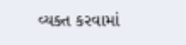વ્યક્ત કરવામાં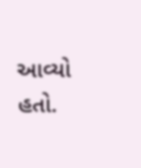આવ્યો હતો.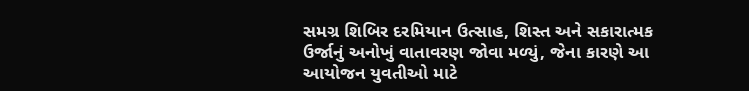સમગ્ર શિબિર દરમિયાન ઉત્સાહ, શિસ્ત અને સકારાત્મક ઉર્જાનું અનોખું વાતાવરણ જોવા મળ્યું, જેના કારણે આ આયોજન યુવતીઓ માટે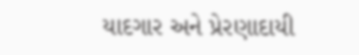યાદગાર અને પ્રેરણાદાયી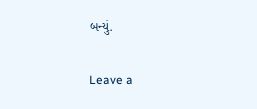બન્યું.

Leave a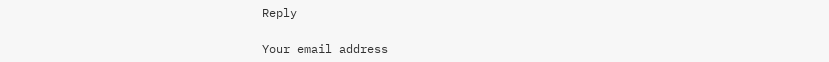Reply

Your email address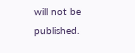will not be published.